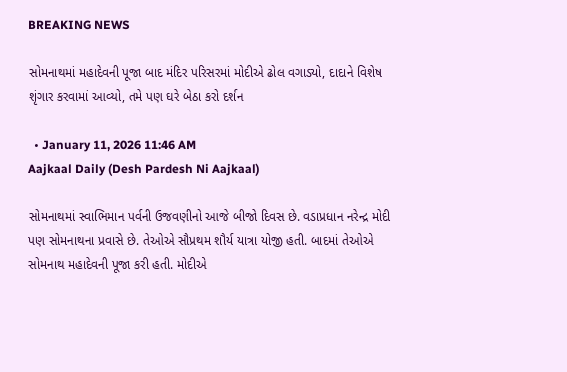BREAKING NEWS

સોમનાથમાં મહાદેવની પૂજા બાદ મંદિર પરિસરમાં મોદીએ ઢોલ વગાડ્યો, દાદાને વિશેષ શૃંગાર કરવામાં આવ્યો, તમે પણ ઘરે બેઠા કરો દર્શન

  • January 11, 2026 11:46 AM
Aajkaal Daily (Desh Pardesh Ni Aajkaal)

સોમનાથમાં સ્વાભિમાન પર્વની ઉજવણીનો આજે બીજો દિવસ છે. વડાપ્રધાન નરેન્દ્ર મોદી પણ સોમનાથના પ્રવાસે છે. તેઓએ સૌપ્રથમ શૌર્ય યાત્રા યોજી હતી. બાદમાં તેઓએ સોમનાથ મહાદેવની પૂજા કરી હતી. મોદીએ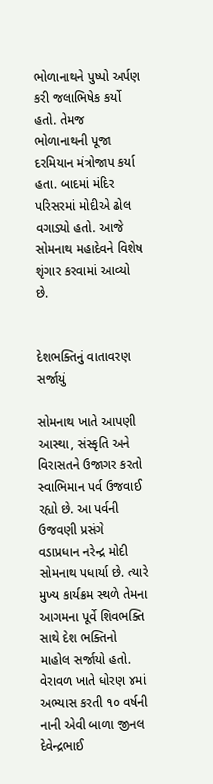ભોળાનાથને પુષ્પો અર્પણ કરી જલાભિષેક કર્યો હતો. તેમજ  ભોળાનાથની પૂજા દરમિયાન મંત્રોજાપ કર્યા હતા. બાદમાં મંદિર પરિસરમાં મોદીએ ઢોલ વગાડ્યો હતો. આજે સોમનાથ મહાદેવને વિશેષ શૃંગાર કરવામાં આવ્યો છે.


દેશભક્તિનું વાતાવરણ સર્જાયું

સોમનાથ ખાતે આપણી આસ્થા, સંસ્કૃતિ અને વિરાસતને ઉજાગર કરતો સ્વાભિમાન પર્વ ઉજવાઈ રહ્યો છે. આ પર્વની ઉજવણી પ્રસંગે વડાપ્રધાન નરેન્દ્ર મોદી સોમનાથ પધાર્યા છે. ત્યારે મુખ્ય કાર્યક્રમ સ્થળે તેમના આગમના પૂર્વે શિવભક્તિ સાથે દેશ ભક્તિનો માહોલ સર્જાયો હતો. વેરાવળ ખાતે ધોરણ ૪માં અભ્યાસ કરતી ૧૦ વર્ષની નાની એવી બાળા જીનલ દેવેન્દ્રભાઈ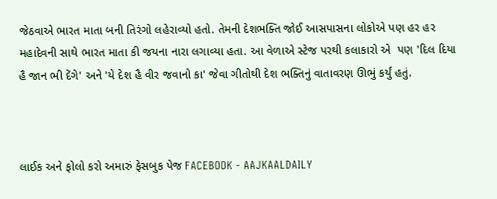જેઠવાએ ભારત માતા બની તિરંગો લહેરાવ્યો હતો. તેમની દેશભક્તિ જોઈ આસપાસના લોકોએ પણ હર હર મહાદેવની સાથે ભારત માતા કી જયના નારા લગાવ્યા હતા. આ વેળાએ સ્ટેજ પરથી કલાકારો એ  પણ 'દિલ દિયા હૈ જાન ભી દેંગે' અને 'યે દેશ હૈ વીર જવાનો કા' જેવા ગીતોથી દેશ ભક્તિનું વાતાવરણ ઊભું કર્યું હતું.



લાઈક અને ફોલો કરો અમારું ફેસબુક પેજ FACEBOOK - AAJKAALDAILY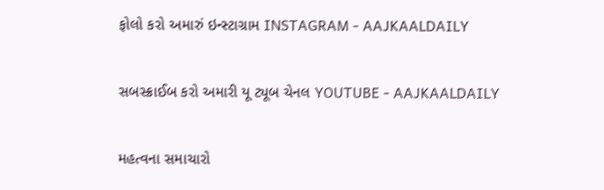ફોલો કરો અમારું ઇન્સ્ટાગ્રામ INSTAGRAM - AAJKAALDAILY


સબસ્ક્રાઈબ કરો અમારી યૂ ટ્યૂબ ચેનલ YOUTUBE - AAJKAALDAILY


મહત્વના સમાચારો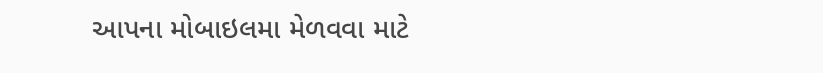આપના મોબાઇલમા મેળવવા માટે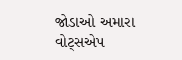જોડાઓ અમારા વોટ્સએપ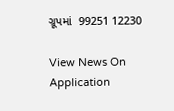ગ્રૂપમાં  99251 12230

View News On Application